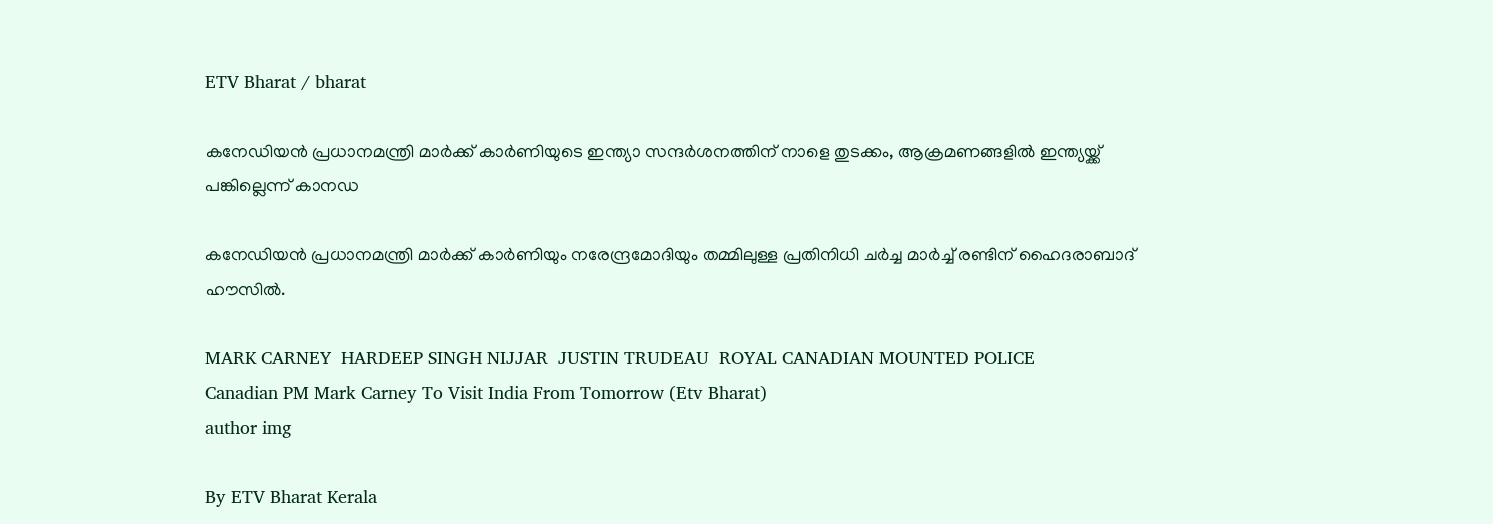ETV Bharat / bharat

കനേഡിയന്‍ പ്രധാനമന്ത്രി മാര്‍ക്ക് കാര്‍ണിയുടെ ഇന്ത്യാ സന്ദര്‍ശനത്തിന് നാളെ തുടക്കം, ആക്രമണങ്ങളില്‍ ഇന്ത്യയ്ക്ക് പങ്കില്ലെന്ന് കാനഡ

കനേഡിയന്‍ പ്രധാനമന്ത്രി മാര്‍ക്ക് കാര്‍ണിയും നരേന്ദ്രമോദിയും തമ്മിലുള്ള പ്രതിനിധി ചര്‍ച്ച മാര്‍ച്ച് രണ്ടിന് ഹൈദരാബാദ് ഹൗസില്‍.

MARK CARNEY  HARDEEP SINGH NIJJAR  JUSTIN TRUDEAU  ROYAL CANADIAN MOUNTED POLICE
Canadian PM Mark Carney To Visit India From Tomorrow (Etv Bharat)
author img

By ETV Bharat Kerala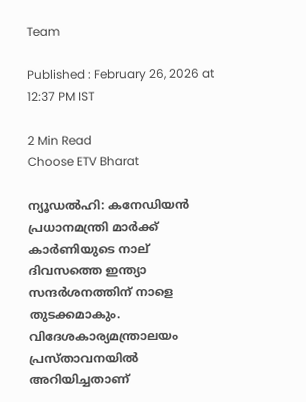Team

Published : February 26, 2026 at 12:37 PM IST

2 Min Read
Choose ETV Bharat

ന്യൂഡല്‍ഹി: കനേഡിയന്‍ പ്രധാനമന്ത്രി മാര്‍ക്ക് കാര്‍ണിയുടെ നാല് ദിവസത്തെ ഇന്ത്യാ സന്ദര്‍ശനത്തിന് നാളെ തുടക്കമാകും. വിദേശകാര്യമന്ത്രാലയം പ്രസ്‌താവനയില്‍ അറിയിച്ചതാണ്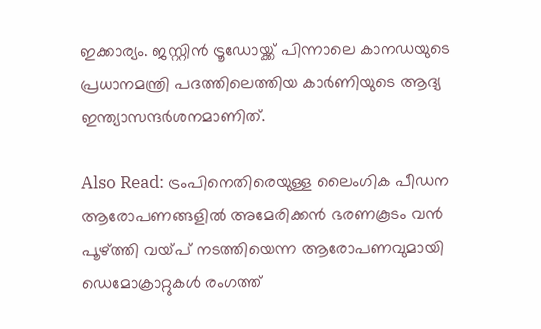ഇക്കാര്യം. ജസ്റ്റിന്‍ ട്രൂഡോയ്ക്ക് പിന്നാലെ കാനഡയുടെ പ്രധാനമന്ത്രി പദത്തിലെത്തിയ കാര്‍ണിയുടെ ആദ്യ ഇന്ത്യാസന്ദര്‍ശനമാണിത്.

Also Read: ട്രംപിനെതിരെയുള്ള ലൈംഗിക പീഡന ആരോപണങ്ങളില്‍ അമേരിക്കന്‍ ഭരണകൂടം വന്‍ പൂഴ്‌ത്തി വയ്‌പ് നടത്തിയെന്ന ആരോപണവുമായി ഡെമോക്രാറ്റുകള്‍ രംഗത്ത്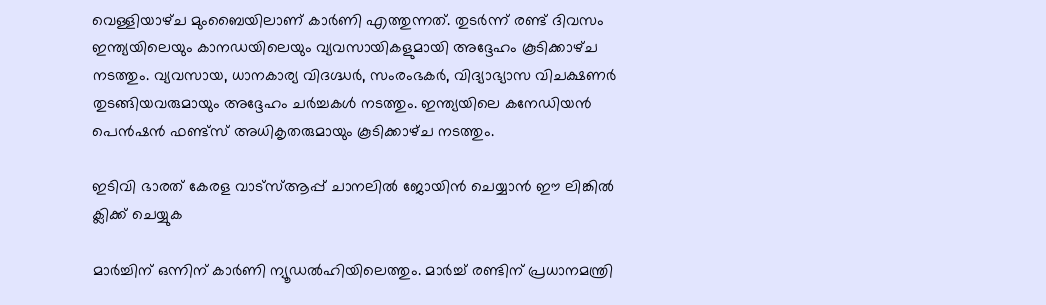വെള്ളിയാഴ്‌ച മുംബൈയിലാണ് കാര്‍ണി എത്തുന്നത്. തുടര്‍ന്ന് രണ്ട് ദിവസം ഇന്ത്യയിലെയും കാനഡയിലെയും വ്യവസായികളുമായി അദ്ദേഹം കൂടിക്കാഴ്‌ച നടത്തും. വ്യവസായ, ധാനകാര്യ വിദഗ്ദ്ധര്‍, സംരംഭകര്‍, വിദ്യാഭ്യാസ വിചക്ഷണര്‍ തുടങ്ങിയവരുമായും അദ്ദേഹം ചര്‍ച്ചകള്‍ നടത്തും. ഇന്ത്യയിലെ കനേഡിയന്‍ പെന്‍ഷന്‍ ഫണ്ട്‌സ് അധികൃതരുമായും കൂടിക്കാഴ്‌ച നടത്തും.

ഇടിവി ഭാരത് കേരള വാട്‌സ്‌ആപ്പ് ചാനലില്‍ ജോയിന്‍ ചെയ്യാന്‍ ഈ ലിങ്കില്‍ ക്ലിക്ക് ചെയ്യുക

മാര്‍ച്ചിന് ഒന്നിന് കാര്‍ണി ന്യൂഡല്‍ഹിയിലെത്തും. മാര്‍ച്ച് രണ്ടിന് പ്രധാനമന്ത്രി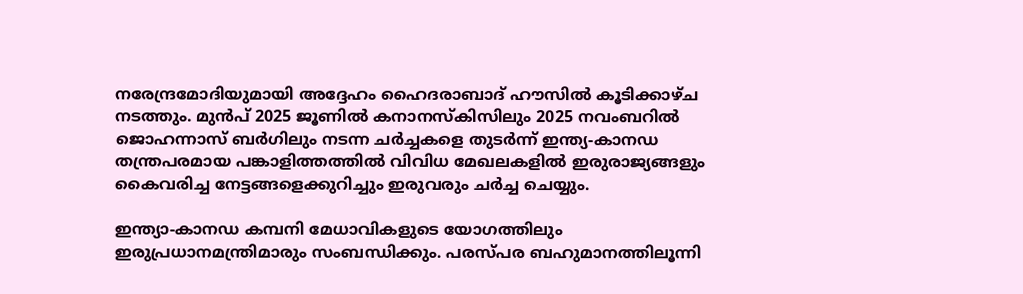നരേന്ദ്രമോദിയുമായി അദ്ദേഹം ഹൈദരാബാദ് ഹൗസില്‍ കൂടിക്കാഴ്‌ച നടത്തും. മുന്‍പ് 2025 ജൂണില്‍ കനാനസ്‌കിസിലും 2025 നവംബറില്‍ ജൊഹന്നാസ് ബര്‍ഗിലും നടന്ന ചര്‍ച്ചകളെ തുടര്‍ന്ന് ഇന്ത്യ-കാനഡ തന്ത്രപരമായ പങ്കാളിത്തത്തില്‍ വിവിധ മേഖലകളില്‍ ഇരുരാജ്യങ്ങളും കൈവരിച്ച നേട്ടങ്ങളെക്കുറിച്ചും ഇരുവരും ചര്‍ച്ച ചെയ്യും.

ഇന്ത്യാ-കാനഡ കമ്പനി മേധാവികളുടെ യോഗത്തിലും ഇരുപ്രധാനമന്ത്രിമാരും സംബന്ധിക്കും. പരസ്‌പര ബഹുമാനത്തിലൂന്നി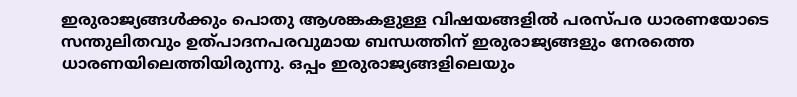ഇരുരാജ്യങ്ങള്‍ക്കും പൊതു ആശങ്കകളുള്ള വിഷയങ്ങളില്‍ പരസ്‌പര ധാരണയോടെ സന്തുലിതവും ഉത്പാദനപരവുമായ ബന്ധത്തിന് ഇരുരാജ്യങ്ങളും നേരത്തെ ധാരണയിലെത്തിയിരുന്നു. ഒപ്പം ഇരുരാജ്യങ്ങളിലെയും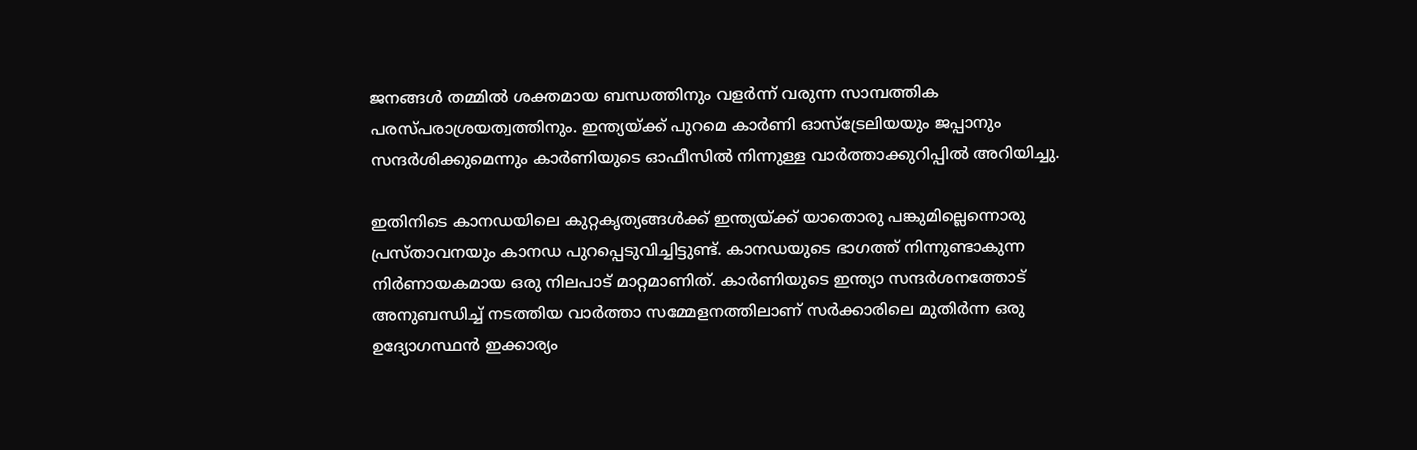ജനങ്ങള്‍ തമ്മില്‍ ശക്തമായ ബന്ധത്തിനും വളര്‍ന്ന് വരുന്ന സാമ്പത്തിക പരസ്‌പരാശ്രയത്വത്തിനും. ഇന്ത്യയ്ക്ക് പുറമെ കാര്‍ണി ഓസ്‌ട്രേലിയയും ജപ്പാനും സന്ദര്‍ശിക്കുമെന്നും കാര്‍ണിയുടെ ഓഫീസില്‍ നിന്നുള്ള വാര്‍ത്താക്കുറിപ്പില്‍ അറിയിച്ചു.

ഇതിനിടെ കാനഡയിലെ കുറ്റകൃത്യങ്ങള്‍ക്ക് ഇന്ത്യയ്ക്ക് യാതൊരു പങ്കുമില്ലെന്നൊരു പ്രസ്‌താവനയും കാനഡ പുറപ്പെടുവിച്ചിട്ടുണ്ട്. കാനഡയുടെ ഭാഗത്ത് നിന്നുണ്ടാകുന്ന നിര്‍ണായകമായ ഒരു നിലപാട് മാറ്റമാണിത്. കാര്‍ണിയുടെ ഇന്ത്യാ സന്ദര്‍ശനത്തോട് അനുബന്ധിച്ച് നടത്തിയ വാര്‍ത്താ സമ്മേളനത്തിലാണ് സര്‍ക്കാരിലെ മുതിര്‍ന്ന ഒരു ഉദ്യോഗസ്ഥന്‍ ഇക്കാര്യം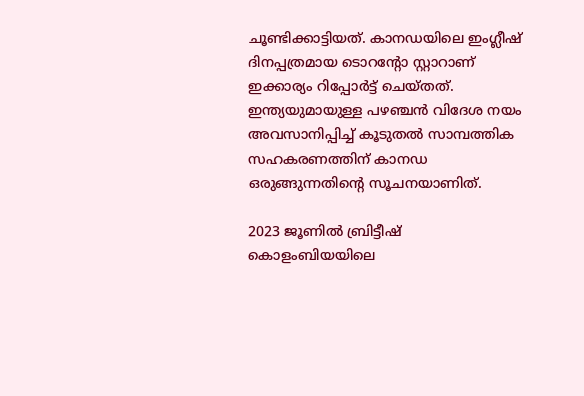ചൂണ്ടിക്കാട്ടിയത്. കാനഡയിലെ ഇംഗ്ലീഷ് ദിനപ്പത്രമായ ടൊറന്‍റോ സ്റ്റാറാണ് ഇക്കാര്യം റിപ്പോര്‍ട്ട് ചെയ്‌തത്. ഇന്ത്യയുമായുള്ള പഴഞ്ചന്‍ വിദേശ നയം അവസാനിപ്പിച്ച് കൂടുതല്‍ സാമ്പത്തിക സഹകരണത്തിന് കാനഡ ഒരുങ്ങുന്നതിന്‍റെ സൂചനയാണിത്.

2023 ജൂണില്‍ ബ്രിട്ടീഷ് കൊളംബിയയിലെ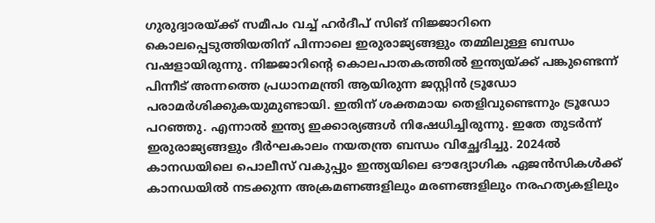ഗുരുദ്വാരയ്ക്ക് സമീപം വച്ച് ഹര്‍ദീപ് സിങ് നിജ്ജാറിനെ കൊലപ്പെടുത്തിയതിന് പിന്നാലെ ഇരുരാജ്യങ്ങളും തമ്മിലുള്ള ബന്ധം വഷളായിരുന്നു. നിജ്ജാറിന്‍റെ കൊലപാതകത്തില്‍ ഇന്ത്യയ്ക്ക് പങ്കുണ്ടെന്ന് പിന്നീട് അന്നത്തെ പ്രധാനമന്ത്രി ആയിരുന്ന ജസ്റ്റിന്‍ ട്രൂഡോ പരാമര്‍ശിക്കുകയുമുണ്ടായി. ഇതിന് ശക്തമായ തെളിവുണ്ടെന്നും ട്രൂഡോ പറഞ്ഞു. എന്നാല്‍ ഇന്ത്യ ഇക്കാര്യങ്ങള്‍ നിഷേധിച്ചിരുന്നു. ഇതേ തുടര്‍ന്ന് ഇരുരാജ്യങ്ങളും ദീര്‍ഘകാലം നയതന്ത്ര ബന്ധം വിച്ഛേദിച്ചു. 2024ല്‍ കാനഡയിലെ പൊലീസ് വകുപ്പും ഇന്ത്യയിലെ ഔദ്യോഗിക ഏജന്‍സികള്‍ക്ക് കാനഡയില്‍ നടക്കുന്ന അക്രമണങ്ങളിലും മരണങ്ങളിലും നരഹത്യകളിലും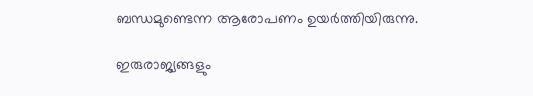ബന്ധമുണ്ടെന്ന ആരോപണം ഉയര്‍ത്തിയിരുന്നു.

ഇരുരാജ്യങ്ങളും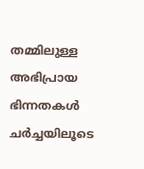തമ്മിലുള്ള അഭിപ്രായ ഭിന്നതകള്‍ ചര്‍ച്ചയിലൂടെ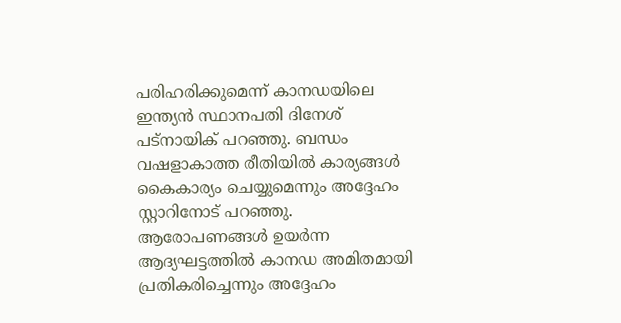പരിഹരിക്കുമെന്ന് കാനഡയിലെ ഇന്ത്യന്‍ സ്ഥാനപതി ദിനേശ് പട്‌നായിക് പറഞ്ഞു. ബന്ധം വഷളാകാത്ത രീതിയില്‍ കാര്യങ്ങള്‍ കൈകാര്യം ചെയ്യുമെന്നും അദ്ദേഹം സ്റ്റാറിനോട് പറഞ്ഞു. ആരോപണങ്ങള്‍ ഉയര്‍ന്ന ആദ്യഘട്ടത്തില്‍ കാനഡ അമിതമായി പ്രതികരിച്ചെന്നും അദ്ദേഹം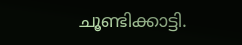ചൂണ്ടിക്കാട്ടി.